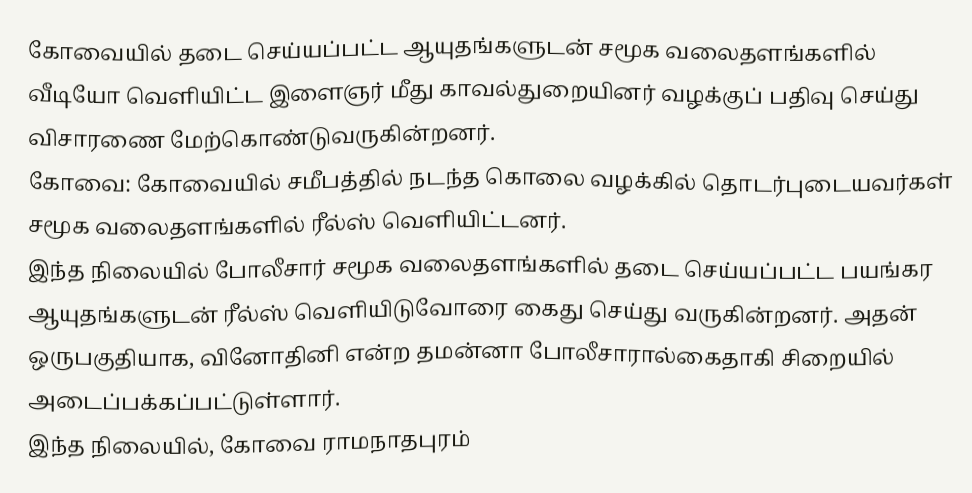கோவையில் தடை செய்யப்பட்ட ஆயுதங்களுடன் சமூக வலைதளங்களில் வீடியோ வெளியிட்ட இளைஞர் மீது காவல்துறையினர் வழக்குப் பதிவு செய்து விசாரணை மேற்கொண்டுவருகின்றனர்.
கோவை: கோவையில் சமீபத்தில் நடந்த கொலை வழக்கில் தொடர்புடையவர்கள் சமூக வலைதளங்களில் ரீல்ஸ் வெளியிட்டனர்.
இந்த நிலையில் போலீசார் சமூக வலைதளங்களில் தடை செய்யப்பட்ட பயங்கர ஆயுதங்களுடன் ரீல்ஸ் வெளியிடுவோரை கைது செய்து வருகின்றனர். அதன் ஒருபகுதியாக, வினோதினி என்ற தமன்னா போலீசாரால்கைதாகி சிறையில் அடைப்பக்கப்பட்டுள்ளார்.
இந்த நிலையில், கோவை ராமநாதபுரம்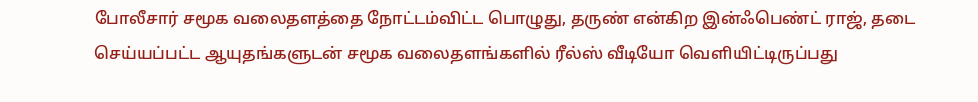போலீசார் சமூக வலைதளத்தை நோட்டம்விட்ட பொழுது, தருண் என்கிற இன்ஃபெண்ட் ராஜ், தடை செய்யப்பட்ட ஆயுதங்களுடன் சமூக வலைதளங்களில் ரீல்ஸ் வீடியோ வெளியிட்டிருப்பது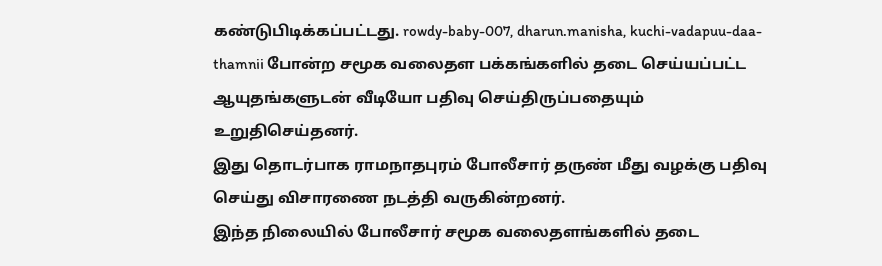கண்டுபிடிக்கப்பட்டது. rowdy-baby-007, dharun.manisha, kuchi-vadapuu-daa-thamnii போன்ற சமூக வலைதள பக்கங்களில் தடை செய்யப்பட்ட ஆயுதங்களுடன் வீடியோ பதிவு செய்திருப்பதையும் உறுதிசெய்தனர்.
இது தொடர்பாக ராமநாதபுரம் போலீசார் தருண் மீது வழக்கு பதிவு செய்து விசாரணை நடத்தி வருகின்றனர்.
இந்த நிலையில் போலீசார் சமூக வலைதளங்களில் தடை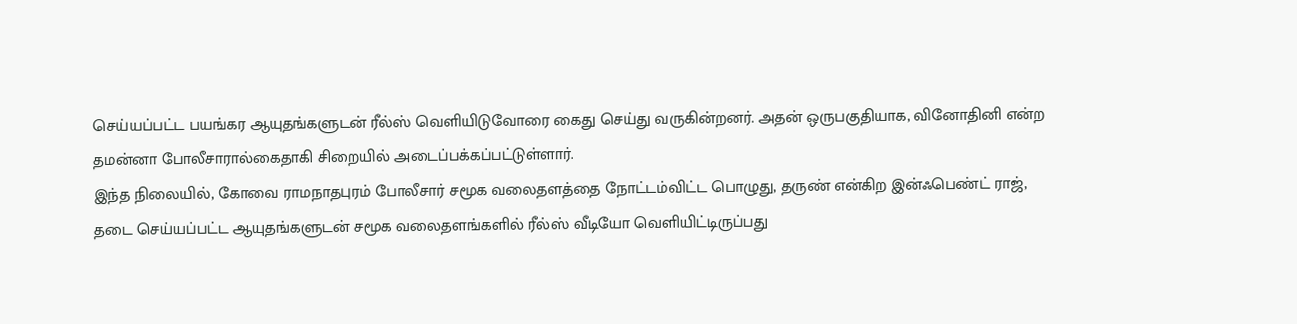செய்யப்பட்ட பயங்கர ஆயுதங்களுடன் ரீல்ஸ் வெளியிடுவோரை கைது செய்து வருகின்றனர். அதன் ஒருபகுதியாக, வினோதினி என்ற தமன்னா போலீசாரால்கைதாகி சிறையில் அடைப்பக்கப்பட்டுள்ளார்.
இந்த நிலையில், கோவை ராமநாதபுரம் போலீசார் சமூக வலைதளத்தை நோட்டம்விட்ட பொழுது, தருண் என்கிற இன்ஃபெண்ட் ராஜ், தடை செய்யப்பட்ட ஆயுதங்களுடன் சமூக வலைதளங்களில் ரீல்ஸ் வீடியோ வெளியிட்டிருப்பது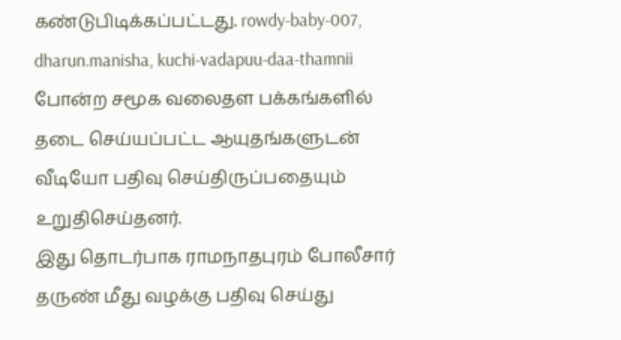கண்டுபிடிக்கப்பட்டது. rowdy-baby-007, dharun.manisha, kuchi-vadapuu-daa-thamnii போன்ற சமூக வலைதள பக்கங்களில் தடை செய்யப்பட்ட ஆயுதங்களுடன் வீடியோ பதிவு செய்திருப்பதையும் உறுதிசெய்தனர்.
இது தொடர்பாக ராமநாதபுரம் போலீசார் தருண் மீது வழக்கு பதிவு செய்து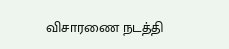விசாரணை நடத்தி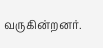வருகின்றனர்.